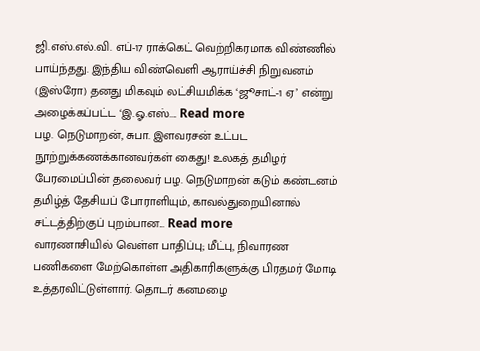ஜி.எஸ்.எல்.வி. எப்-17 ராக்கெட் வெற்றிகரமாக விண்ணில் பாய்ந்தது. இந்திய விண்வெளி ஆராய்ச்சி நிறுவனம் (இஸ்ரோ) தனது மிகவும் லட்சியமிக்க ‘ஜூசாட்-1 ஏ’ என்று அழைக்கப்பட்ட ‘இ.ஓ.எஸ்.... Read more
பழ. நெடுமாறன், சுபா. இளவரசன் உட்பட நூற்றுக்கணக்கானவர்கள் கைது! உலகத் தமிழர் பேரமைப்பின் தலைவர் பழ. நெடுமாறன் கடும் கண்டனம் தமிழ்த் தேசியப் போராளியும், காவல்துறையினால் சட்டத்திற்குப் புறம்பான... Read more
வாரணாசியில் வெள்ள பாதிப்பு; மீட்பு, நிவாரண பணிகளை மேற்கொள்ள அதிகாரிகளுக்கு பிரதமர் மோடி உத்தரவிட்டுள்ளார். தொடர் கனமழை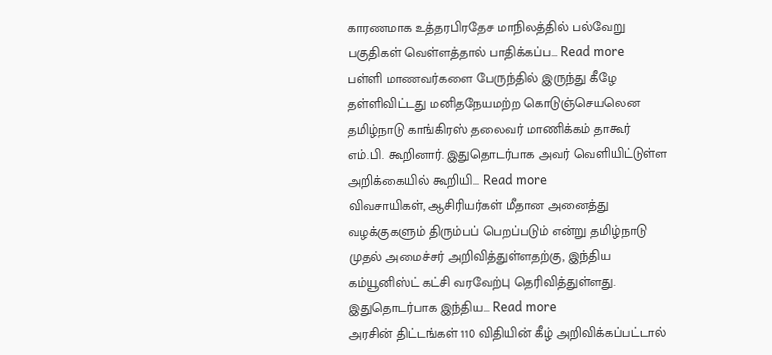காரணமாக உத்தரபிரதேச மாநிலத்தில் பல்வேறு பகுதிகள் வெள்ளத்தால் பாதிக்கப்ப... Read more
பள்ளி மாணவர்களை பேருந்தில் இருந்து கீழே தள்ளிவிட்டது மனிதநேயமற்ற கொடுஞ்செயலென தமிழ்நாடு காங்கிரஸ் தலைவர் மாணிக்கம் தாகூர் எம்.பி. கூறினார். இதுதொடர்பாக அவர் வெளியிட்டுள்ள அறிக்கையில் கூறியி... Read more
விவசாயிகள், ஆசிரியர்கள் மீதான அனைத்து வழக்குகளும் திரும்பப் பெறப்படும் என்று தமிழ்நாடு முதல் அமைச்சர் அறிவித்துள்ளதற்கு, இந்திய கம்யூனிஸ்ட் கட்சி வரவேற்பு தெரிவித்துள்ளது. இதுதொடர்பாக இந்திய... Read more
அரசின் திட்டங்கள் 110 விதியின் கீழ் அறிவிக்கப்பட்டால்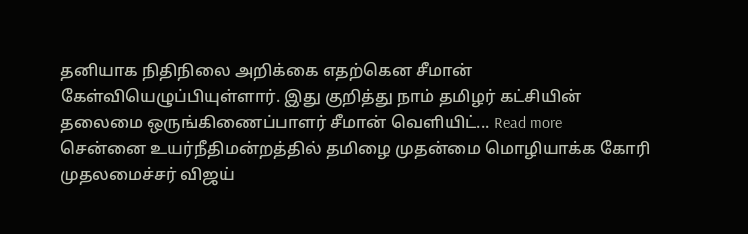தனியாக நிதிநிலை அறிக்கை எதற்கென சீமான் கேள்வியெழுப்பியுள்ளார். இது குறித்து நாம் தமிழர் கட்சியின் தலைமை ஒருங்கிணைப்பாளர் சீமான் வெளியிட்... Read more
சென்னை உயர்நீதிமன்றத்தில் தமிழை முதன்மை மொழியாக்க கோரி முதலமைச்சர் விஜய்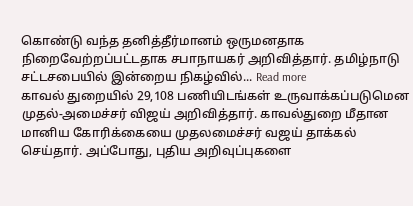கொண்டு வந்த தனித்தீர்மானம் ஒருமனதாக நிறைவேற்றப்பட்டதாக சபாநாயகர் அறிவித்தார். தமிழ்நாடு சட்டசபையில் இன்றைய நிகழ்வில்... Read more
காவல் துறையில் 29,108 பணியிடங்கள் உருவாக்கப்படுமென முதல்-அமைச்சர் விஜய் அறிவித்தார். காவல்துறை மீதான மானிய கோரிக்கையை முதலமைச்சர் வஜய் தாக்கல் செய்தார். அப்போது, புதிய அறிவுப்புகளை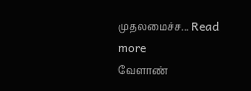முதலமைச்ச... Read more
வேளாண்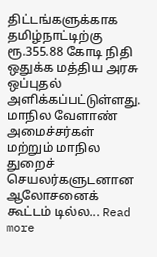திட்டங்களுக்காக தமிழ்நாட்டிற்கு ரூ.355.88 கோடி நிதி ஒதுக்க மத்திய அரசு ஒப்புதல் அளிக்கப்பட்டுள்ளது. மாநில வேளாண் அமைச்சர்கள் மற்றும் மாநில துறைச் செயலர்களுடனான ஆலோசனைக் கூட்டம் டில்ல... Read more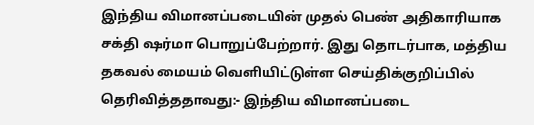இந்திய விமானப்படையின் முதல் பெண் அதிகாரியாக சக்தி ஷர்மா பொறுப்பேற்றார். இது தொடர்பாக, மத்திய தகவல் மையம் வெளியிட்டுள்ள செய்திக்குறிப்பில் தெரிவித்ததாவது:- இந்திய விமானப்படை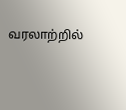வரலாற்றில்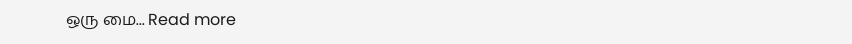ஒரு மை... Read more